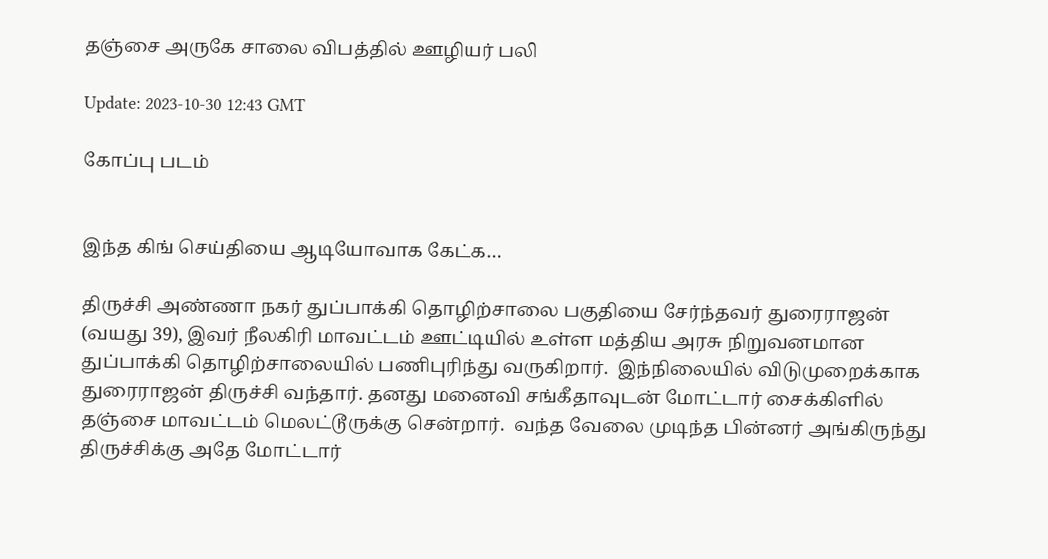தஞ்சை அருகே சாலை விபத்தில் ஊழியர் பலி

Update: 2023-10-30 12:43 GMT

கோப்பு படம்


இந்த கிங் செய்தியை ஆடியோவாக கேட்க…

திருச்சி அண்ணா நகர் துப்பாக்கி தொழிற்சாலை பகுதியை சேர்ந்தவர் துரைராஜன் (வயது 39), இவர் நீலகிரி மாவட்டம் ஊட்டியில் உள்ள மத்திய அரசு நிறுவனமான துப்பாக்கி தொழிற்சாலையில் பணிபுரிந்து வருகிறார்.  இந்நிலையில் விடுமுறைக்காக துரைராஜன் திருச்சி வந்தார். தனது மனைவி சங்கீதாவுடன் மோட்டார் சைக்கிளில் தஞ்சை மாவட்டம் மெலட்டூருக்கு சென்றார்.  வந்த வேலை முடிந்த பின்னர் அங்கிருந்து திருச்சிக்கு அதே மோட்டார்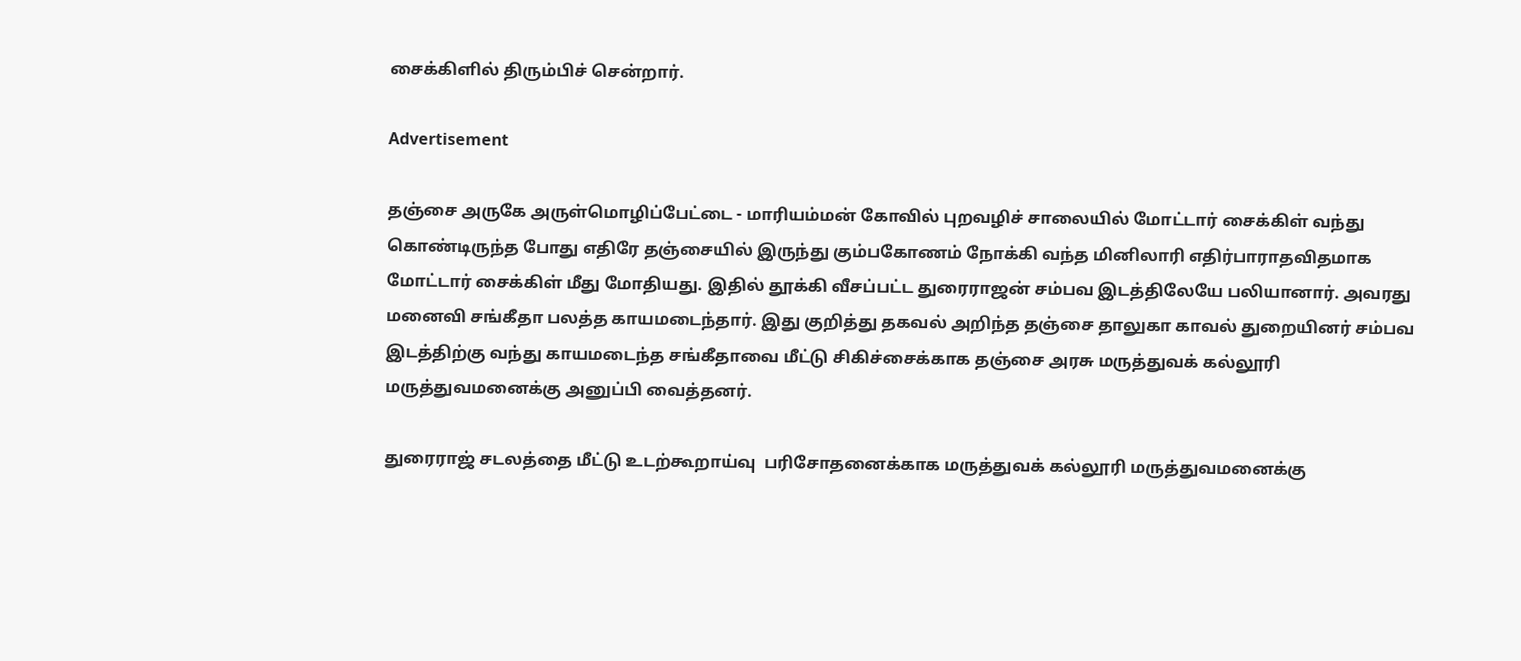சைக்கிளில் திரும்பிச் சென்றார்.

Advertisement

தஞ்சை அருகே அருள்மொழிப்பேட்டை - மாரியம்மன் கோவில் புறவழிச் சாலையில் மோட்டார் சைக்கிள் வந்து கொண்டிருந்த போது எதிரே தஞ்சையில் இருந்து கும்பகோணம் நோக்கி வந்த மினிலாரி எதிர்பாராதவிதமாக மோட்டார் சைக்கிள் மீது மோதியது. இதில் தூக்கி வீசப்பட்ட துரைராஜன் சம்பவ இடத்திலேயே பலியானார். அவரது மனைவி சங்கீதா பலத்த காயமடைந்தார். இது குறித்து தகவல் அறிந்த தஞ்சை தாலுகா காவல் துறையினர் சம்பவ இடத்திற்கு வந்து காயமடைந்த சங்கீதாவை மீட்டு சிகிச்சைக்காக தஞ்சை அரசு மருத்துவக் கல்லூரி மருத்துவமனைக்கு அனுப்பி வைத்தனர்.

துரைராஜ் சடலத்தை மீட்டு உடற்கூறாய்வு  பரிசோதனைக்காக மருத்துவக் கல்லூரி மருத்துவமனைக்கு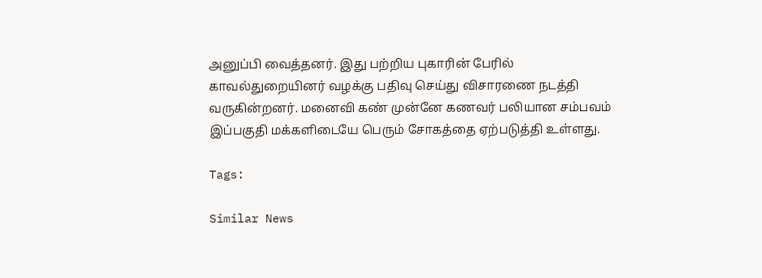அனுப்பி வைத்தனர். இது பற்றிய புகாரின் பேரில் காவல்துறையினர் வழக்கு பதிவு செய்து விசாரணை நடத்தி வருகின்றனர். மனைவி கண் முன்னே கணவர் பலியான சம்பவம் இப்பகுதி மக்களிடையே பெரும் சோகத்தை ஏற்படுத்தி உள்ளது.

Tags:

Similar News